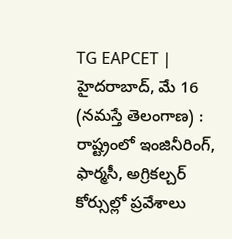TG EAPCET | హైదరాబాద్, మే 16 (నమస్తే తెలంగాణ) : రాష్ట్రంలో ఇంజినీరింగ్, ఫార్మసీ, అగ్రికల్చర్ కోర్సుల్లో ప్రవేశాలు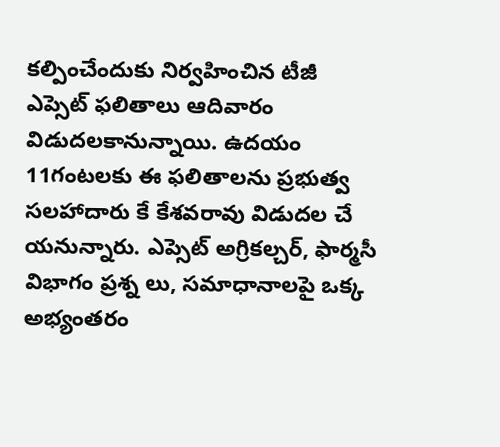కల్పించేందుకు నిర్వహించిన టీజీ ఎప్సెట్ ఫలితాలు ఆదివారం విడుదలకానున్నాయి. ఉదయం 11గంటలకు ఈ ఫలితాలను ప్రభుత్వ సలహాదారు కే కేశవరావు విడుదల చే యనున్నారు. ఎప్సెట్ అగ్రికల్చర్, ఫార్మసీ విభాగం ప్రశ్న లు, సమాధానాలపై ఒక్క అభ్యంతరం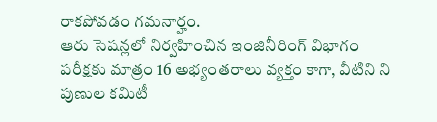రాకపోవడం గమనార్హం.
ఆరు సెషన్లలో నిర్వహించిన ఇంజినీరింగ్ విభాగం పరీక్షకు మాత్రం 16 అభ్యంతరాలు వ్యక్తం కాగా, వీటిని ని పుణుల కమిటీ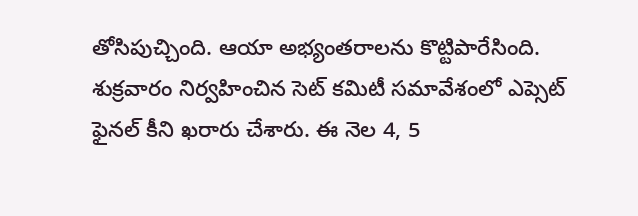తోసిపుచ్చింది. ఆయా అభ్యంతరాలను కొట్టిపారేసింది. శుక్రవారం నిర్వహించిన సెట్ కమిటీ సమావేశంలో ఎప్సెట్ ఫైనల్ కీని ఖరారు చేశారు. ఈ నెల 4, 5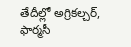తేదీల్లో అగ్రికల్చర్, ఫార్మసీ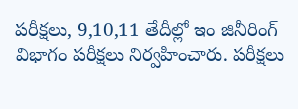పరీక్షలు, 9,10,11 తేదీల్లో ఇం జినీరింగ్ విభాగం పరీక్షలు నిర్వహించారు. పరీక్షలు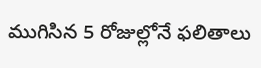ముగిసిన 5 రోజుల్లోనే ఫలితాలు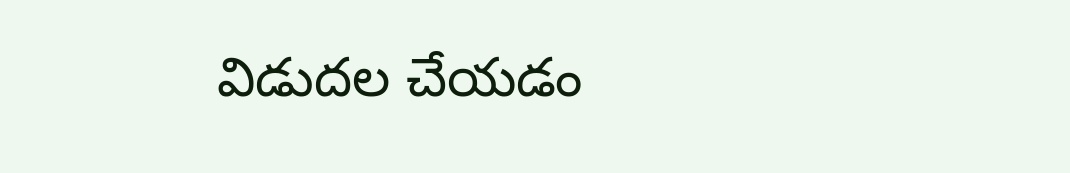విడుదల చేయడం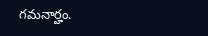గమనార్హం.